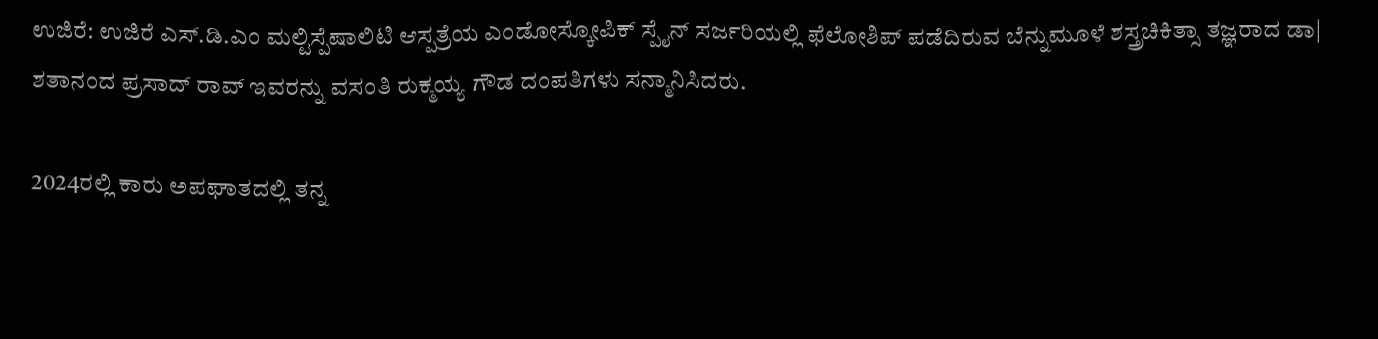ಉಜಿರೆ: ಉಜಿರೆ ಎಸ್.ಡಿ.ಎಂ ಮಲ್ಟಿಸ್ಪೆಷಾಲಿಟಿ ಆಸ್ಪತ್ರೆಯ ಎಂಡೋಸ್ಕೋಪಿಕ್ ಸ್ಪೈನ್ ಸರ್ಜರಿಯಲ್ಲಿ ಫೆಲೋಶಿಪ್ ಪಡೆದಿರುವ ಬೆನ್ನುಮೂಳೆ ಶಸ್ತ್ರಚಿಕಿತ್ಸಾ ತಜ್ಞರಾದ ಡಾ| ಶತಾನಂದ ಪ್ರಸಾದ್ ರಾವ್ ಇವರನ್ನು ವಸಂತಿ ರುಕ್ಮಯ್ಯ ಗೌಡ ದಂಪತಿಗಳು ಸನ್ಮಾನಿಸಿದರು.

2024ರಲ್ಲಿ ಕಾರು ಅಪಘಾತದಲ್ಲಿ ತನ್ನ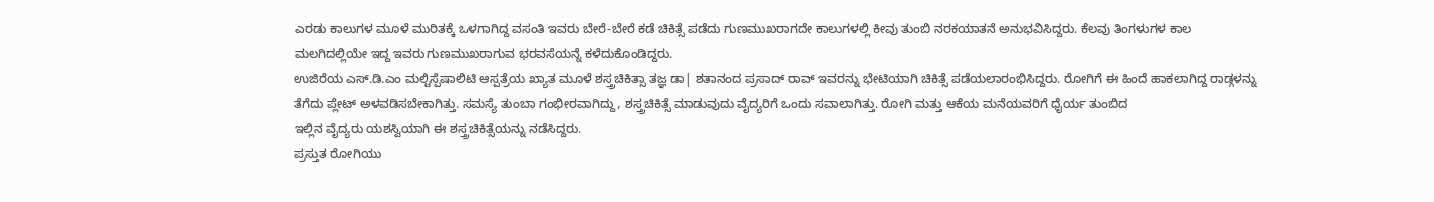ಎರಡು ಕಾಲುಗಳ ಮೂಳೆ ಮುರಿತಕ್ಕೆ ಒಳಗಾಗಿದ್ದ ವಸಂತಿ ಇವರು ಬೇರೆ-ಬೇರೆ ಕಡೆ ಚಿಕಿತ್ಸೆ ಪಡೆದು ಗುಣಮುಖರಾಗದೇ ಕಾಲುಗಳಲ್ಲಿ ಕೀವು ತುಂಬಿ ನರಕಯಾತನೆ ಅನುಭವಿಸಿದ್ದರು. ಕೆಲವು ತಿಂಗಳುಗಳ ಕಾಲ ಮಲಗಿದಲ್ಲಿಯೇ ಇದ್ದ ಇವರು ಗುಣಮುಖರಾಗುವ ಭರವಸೆಯನ್ನೆ ಕಳೆದುಕೊಂಡಿದ್ದರು.
ಉಜಿರೆಯ ಎಸ್.ಡಿ.ಎಂ ಮಲ್ಟಿಸ್ಪೆಷಾಲಿಟಿ ಆಸ್ಪತ್ರೆಯ ಖ್ಯಾತ ಮೂಳೆ ಶಸ್ತ್ರಚಿಕಿತ್ಸಾ ತಜ್ಞ ಡಾ| ಶತಾನಂದ ಪ್ರಸಾದ್ ರಾವ್ ಇವರನ್ನು ಭೇಟಿಯಾಗಿ ಚಿಕಿತ್ಸೆ ಪಡೆಯಲಾರಂಭಿಸಿದ್ದರು. ರೋಗಿಗೆ ಈ ಹಿಂದೆ ಹಾಕಲಾಗಿದ್ದ ರಾಡ್ಗಳನ್ನು ತೆಗೆದು ಪ್ಲೇಟ್ ಅಳವಡಿಸಬೇಕಾಗಿತ್ತು. ಸಮಸ್ಯೆ ತುಂಬಾ ಗಂಭೀರವಾಗಿದ್ದು, ಶಸ್ತ್ರಚಿಕಿತ್ಸೆ ಮಾಡುವುದು ವೈದ್ಯರಿಗೆ ಒಂದು ಸವಾಲಾಗಿತ್ತು. ರೋಗಿ ಮತ್ತು ಆಕೆಯ ಮನೆಯವರಿಗೆ ಧೈರ್ಯ ತುಂಬಿದ
ಇಲ್ಲಿನ ವೈದ್ಯರು ಯಶಸ್ವಿಯಾಗಿ ಈ ಶಸ್ತ್ರಚಿಕಿತ್ಸೆಯನ್ನು ನಡೆಸಿದ್ದರು.
ಪ್ರಸ್ತುತ ರೋಗಿಯು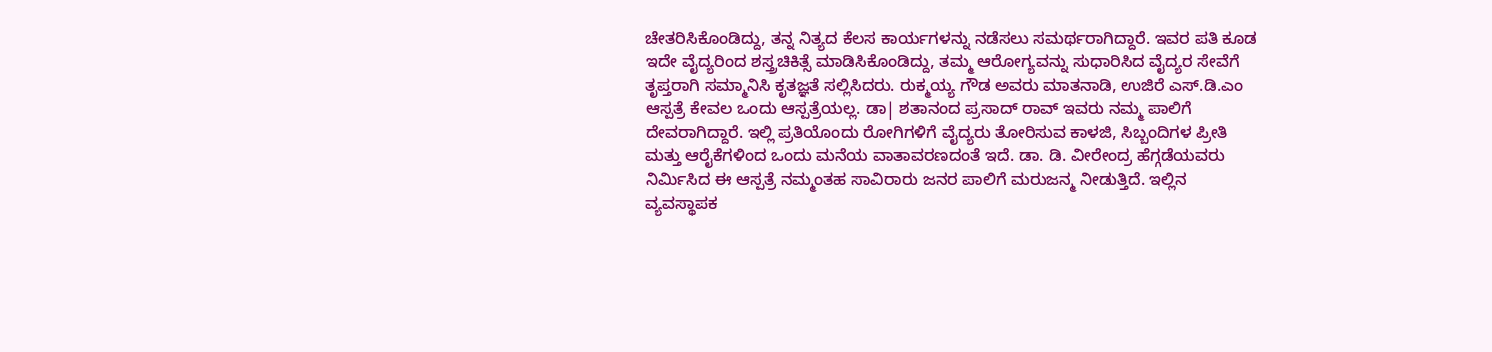ಚೇತರಿಸಿಕೊಂಡಿದ್ದು, ತನ್ನ ನಿತ್ಯದ ಕೆಲಸ ಕಾರ್ಯಗಳನ್ನು ನಡೆಸಲು ಸಮರ್ಥರಾಗಿದ್ದಾರೆ. ಇವರ ಪತಿ ಕೂಡ ಇದೇ ವೈದ್ಯರಿಂದ ಶಸ್ತ್ರಚಿಕಿತ್ಸೆ ಮಾಡಿಸಿಕೊಂಡಿದ್ದು, ತಮ್ಮ ಆರೋಗ್ಯವನ್ನು ಸುಧಾರಿಸಿದ ವೈದ್ಯರ ಸೇವೆಗೆ ತೃಪ್ತರಾಗಿ ಸಮ್ಮಾನಿಸಿ ಕೃತಜ್ಞತೆ ಸಲ್ಲಿಸಿದರು. ರುಕ್ಮಯ್ಯ ಗೌಡ ಅವರು ಮಾತನಾಡಿ, ಉಜಿರೆ ಎಸ್.ಡಿ.ಎಂ ಆಸ್ಪತ್ರೆ ಕೇವಲ ಒಂದು ಆಸ್ಪತ್ರೆಯಲ್ಲ. ಡಾ| ಶತಾನಂದ ಪ್ರಸಾದ್ ರಾವ್ ಇವರು ನಮ್ಮ ಪಾಲಿಗೆ ದೇವರಾಗಿದ್ದಾರೆ. ಇಲ್ಲಿ ಪ್ರತಿಯೊಂದು ರೋಗಿಗಳಿಗೆ ವೈದ್ಯರು ತೋರಿಸುವ ಕಾಳಜಿ, ಸಿಬ್ಬಂದಿಗಳ ಪ್ರೀತಿ ಮತ್ತು ಆರೈಕೆಗಳಿಂದ ಒಂದು ಮನೆಯ ವಾತಾವರಣದಂತೆ ಇದೆ. ಡಾ. ಡಿ. ವೀರೇಂದ್ರ ಹೆಗ್ಗಡೆಯವರು ನಿರ್ಮಿಸಿದ ಈ ಆಸ್ಪತ್ರೆ ನಮ್ಮಂತಹ ಸಾವಿರಾರು ಜನರ ಪಾಲಿಗೆ ಮರುಜನ್ಮ ನೀಡುತ್ತಿದೆ. ಇಲ್ಲಿನ ವ್ಯವಸ್ಥಾಪಕ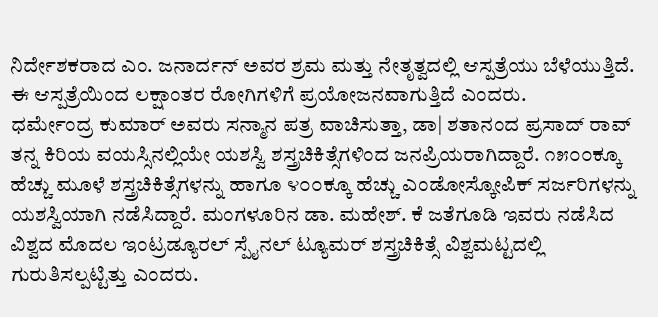ನಿರ್ದೇಶಕರಾದ ಎಂ. ಜನಾರ್ದನ್ ಅವರ ಶ್ರಮ ಮತ್ತು ನೇತೃತ್ವದಲ್ಲಿ ಆಸ್ಪತ್ರೆಯು ಬೆಳೆಯುತ್ತಿದೆ. ಈ ಆಸ್ಪತ್ರೆಯಿಂದ ಲಕ್ಷಾಂತರ ರೋಗಿಗಳಿಗೆ ಪ್ರಯೋಜನವಾಗುತ್ತಿದೆ ಎಂದರು.
ಧರ್ಮೇಂದ್ರ ಕುಮಾರ್ ಅವರು ಸನ್ಮಾನ ಪತ್ರ ವಾಚಿಸುತ್ತಾ, ಡಾ| ಶತಾನಂದ ಪ್ರಸಾದ್ ರಾವ್ ತನ್ನ ಕಿರಿಯ ವಯಸ್ಸಿನಲ್ಲಿಯೇ ಯಶಸ್ವಿ ಶಸ್ತ್ರಚಿಕಿತ್ಸೆಗಳಿಂದ ಜನಪ್ರಿಯರಾಗಿದ್ದಾರೆ. ೧೫೦೦ಕ್ಕೂ ಹೆಚ್ಚು ಮೂಳೆ ಶಸ್ತ್ರಚಿಕಿತ್ಸೆಗಳನ್ನು ಹಾಗೂ ೪೦೦ಕ್ಕೂ ಹೆಚ್ಚು ಎಂಡೋಸ್ಕೋಪಿಕ್ ಸರ್ಜರಿಗಳನ್ನು ಯಶಸ್ವಿಯಾಗಿ ನಡೆಸಿದ್ದಾರೆ. ಮಂಗಳೂರಿನ ಡಾ. ಮಹೇಶ್. ಕೆ ಜತೆಗೂಡಿ ಇವರು ನಡೆಸಿದ ವಿಶ್ವದ ಮೊದಲ ಇಂಟ್ರಡ್ಯೂರಲ್ ಸ್ಪೈನಲ್ ಟ್ಯೂಮರ್ ಶಸ್ತ್ರಚಿಕಿತ್ಸೆ ವಿಶ್ವಮಟ್ಟದಲ್ಲಿ ಗುರುತಿಸಲ್ಪಟ್ಟಿತ್ತು ಎಂದರು.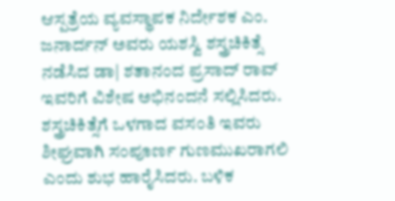ಆಸ್ಪತ್ರೆಯ ವ್ಯವಸ್ಥಾಪಕ ನಿರ್ದೇಶಕ ಎಂ. ಜನಾರ್ದನ್ ಅವರು ಯಶಸ್ವಿ ಶಸ್ತ್ರಚಿಕಿತ್ಸೆ ನಡೆಸಿದ ಡಾ| ಶತಾನಂದ ಪ್ರಸಾದ್ ರಾವ್
ಇವರಿಗೆ ವಿಶೇಷ ಅಭಿನಂದನೆ ಸಲ್ಲಿಸಿದರು. ಶಸ್ತ್ರಚಿಕಿತ್ಸೆಗೆ ಒಳಗಾದ ವಸಂತಿ ಇವರು ಶೀಘ್ರವಾಗಿ ಸಂಪೂರ್ಣ ಗುಣಮುಖರಾಗಲಿ ಎಂದು ಶುಭ ಹಾರೈಸಿದರು. ಬಳಿಕ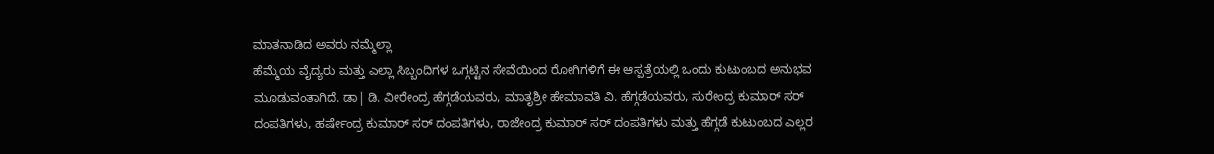ಮಾತನಾಡಿದ ಅವರು ನಮ್ಮೆಲ್ಲಾ
ಹೆಮ್ಮೆಯ ವೈದ್ಯರು ಮತ್ತು ಎಲ್ಲಾ ಸಿಬ್ಬಂದಿಗಳ ಒಗ್ಗಟ್ಟಿನ ಸೇವೆಯಿಂದ ರೋಗಿಗಳಿಗೆ ಈ ಆಸ್ಪತ್ರೆಯಲ್ಲಿ ಒಂದು ಕುಟುಂಬದ ಅನುಭವ ಮೂಡುವಂತಾಗಿದೆ. ಡಾ| ಡಿ. ವೀರೇಂದ್ರ ಹೆಗ್ಗಡೆಯವರು, ಮಾತೃಶ್ರೀ ಹೇಮಾವತಿ ವಿ. ಹೆಗ್ಗಡೆಯವರು, ಸುರೇಂದ್ರ ಕುಮಾರ್ ಸರ್ ದಂಪತಿಗಳು, ಹರ್ಷೇಂದ್ರ ಕುಮಾರ್ ಸರ್ ದಂಪತಿಗಳು, ರಾಜೇಂದ್ರ ಕುಮಾರ್ ಸರ್ ದಂಪತಿಗಳು ಮತ್ತು ಹೆಗ್ಗಡೆ ಕುಟುಂಬದ ಎಲ್ಲರ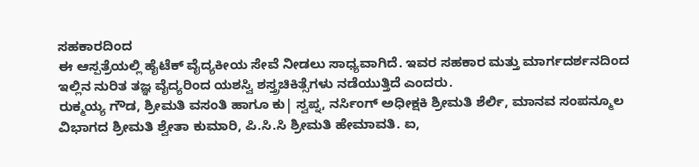ಸಹಕಾರದಿಂದ
ಈ ಆಸ್ಪತ್ರೆಯಲ್ಲಿ ಹೈಟೆಕ್ ವೈದ್ಯಕೀಯ ಸೇವೆ ನೀಡಲು ಸಾಧ್ಯವಾಗಿದೆ. ಇವರ ಸಹಕಾರ ಮತ್ತು ಮಾರ್ಗದರ್ಶನದಿಂದ ಇಲ್ಲಿನ ನುರಿತ ತಜ್ಞ ವೈದ್ಯರಿಂದ ಯಶಸ್ವಿ ಶಸ್ತ್ರಚಿಕಿತ್ಸೆಗಳು ನಡೆಯುತ್ತಿದೆ ಎಂದರು.
ರುಕ್ಮಯ್ಯ ಗೌಡ, ಶ್ರೀಮತಿ ವಸಂತಿ ಹಾಗೂ ಕು| ಸ್ವಪ್ನ, ನರ್ಸಿಂಗ್ ಅಧೀಕ್ಷಕಿ ಶ್ರೀಮತಿ ಶೆರ್ಲಿ, ಮಾನವ ಸಂಪನ್ಮೂಲ ವಿಭಾಗದ ಶ್ರೀಮತಿ ಶ್ವೇತಾ ಕುಮಾರಿ, ಪಿ.ಸಿ.ಸಿ ಶ್ರೀಮತಿ ಹೇಮಾವತಿ. ಐ,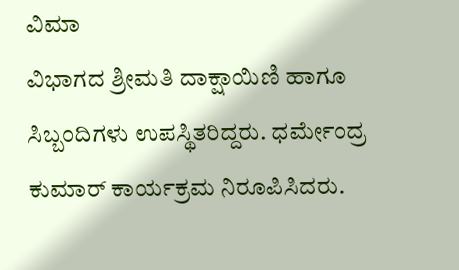ವಿಮಾ
ವಿಭಾಗದ ಶ್ರೀಮತಿ ದಾಕ್ಷಾಯಿಣಿ ಹಾಗೂ ಸಿಬ್ಬಂದಿಗಳು ಉಪಸ್ಥಿತರಿದ್ದರು. ಧರ್ಮೇಂದ್ರ ಕುಮಾರ್ ಕಾರ್ಯಕ್ರಮ ನಿರೂಪಿಸಿದರು.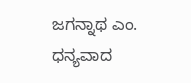ಜಗನ್ನಾಥ ಎಂ. ಧನ್ಯವಾದ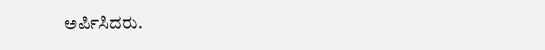ಅರ್ಪಿಸಿದರು.